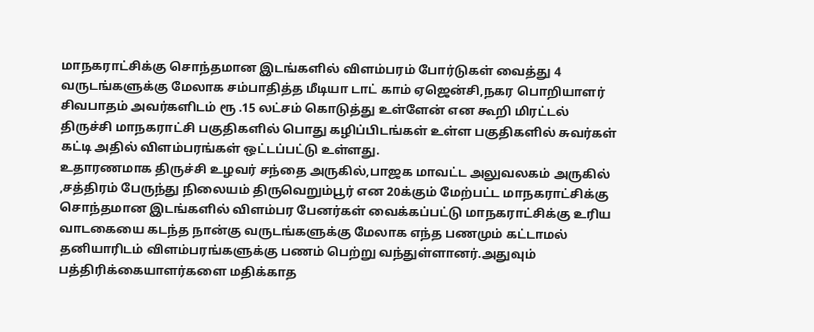மாநகராட்சிக்கு சொந்தமான இடங்களில் விளம்பரம் போர்டுகள் வைத்து 4 வருடங்களுக்கு மேலாக சம்பாதித்த மீடியா டாட் காம் ஏஜென்சி,நகர பொறியாளர் சிவபாதம் அவர்களிடம் ரூ .15 லட்சம் கொடுத்து உள்ளேன் என கூறி மிரட்டல்
திருச்சி மாநகராட்சி பகுதிகளில் பொது கழிப்பிடங்கள் உள்ள பகுதிகளில் சுவர்கள் கட்டி அதில் விளம்பரங்கள் ஒட்டப்பட்டு உள்ளது.
உதாரணமாக திருச்சி உழவர் சந்தை அருகில்,பாஜக மாவட்ட அலுவலகம் அருகில் ,சத்திரம் பேருந்து நிலையம் திருவெறும்பூர் என 20க்கும் மேற்பட்ட மாநகராட்சிக்கு சொந்தமான இடங்களில் விளம்பர பேனர்கள் வைக்கப்பட்டு மாநகராட்சிக்கு உரிய வாடகையை கடந்த நான்கு வருடங்களுக்கு மேலாக எந்த பணமும் கட்டாமல் தனியாரிடம் விளம்பரங்களுக்கு பணம் பெற்று வந்துள்ளானர்.அதுவும் பத்திரிக்கையாளர்களை மதிக்காத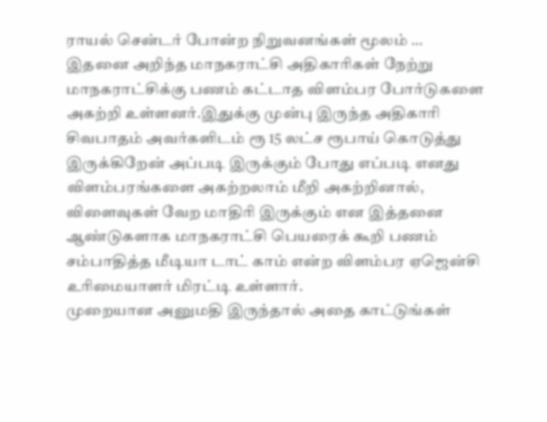ராயல் சென்டர் போன்ற நிறுவனங்கள் மூலம் …
இதனை அறிந்த மாநகராட்சி அதிகாரிகள் நேற்று மாநகராட்சிக்கு பணம் கட்டாத விளம்பர போர்டுகளை அகற்றி உள்ளனர்.இதுக்கு முன்பு இருந்த அதிகாரி சிவபாதம் அவர்களிடம் ரூ 15 லட்ச ரூபாய் கொடுத்து இருக்கிறேன் அப்படி இருக்கும் போது எப்படி எனது விளம்பரங்களை அகற்றலாம் மீறி அகற்றினால், விளைவுகள் வேற மாதிரி இருக்கும் என இத்தனை ஆண்டுகளாக மாநகராட்சி பெயரைக் கூறி பணம் சம்பாதித்த மீடியா டாட் காம் என்ற விளம்பர ஏஜென்சி உரிமையாளர் மிரட்டி உள்ளார்.
முறையான அனுமதி இருந்தால் அதை காட்டுங்கள்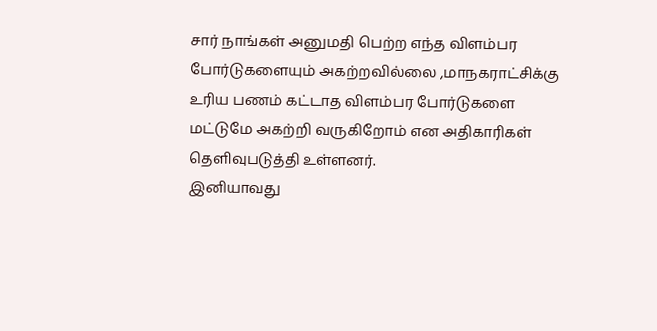சார் நாங்கள் அனுமதி பெற்ற எந்த விளம்பர போர்டுகளையும் அகற்றவில்லை ,மாநகராட்சிக்கு உரிய பணம் கட்டாத விளம்பர போர்டுகளை மட்டுமே அகற்றி வருகிறோம் என அதிகாரிகள் தெளிவுபடுத்தி உள்ளனர்.
இனியாவது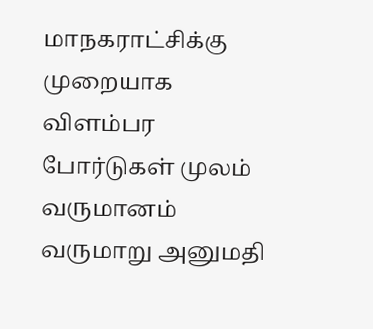மாநகராட்சிக்கு முறையாக விளம்பர போர்டுகள் முலம் வருமானம் வருமாறு அனுமதி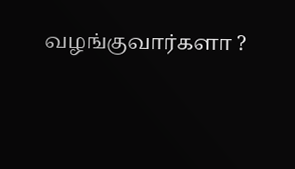வழங்குவார்களா ?